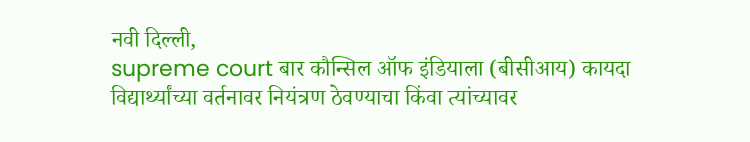नवी दिल्ली,
supreme court बार कौन्सिल ऑफ इंडियाला (बीसीआय) कायदा विद्यार्थ्यांच्या वर्तनावर नियंत्रण ठेवण्याचा किंवा त्यांच्यावर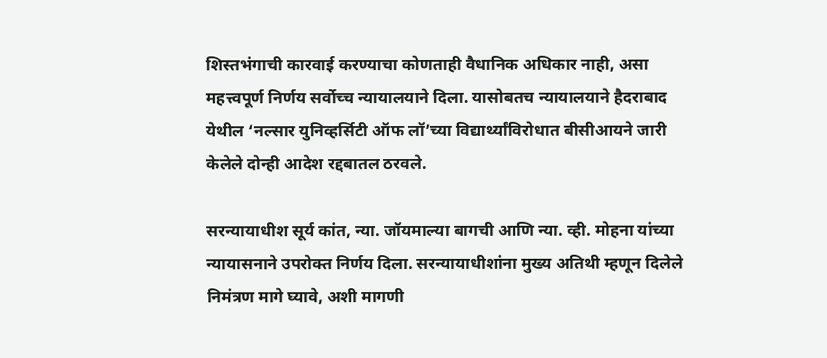शिस्तभंगाची कारवाई करण्याचा कोणताही वैधानिक अधिकार नाही, असा महत्त्वपूर्ण निर्णय सर्वोच्च न्यायालयाने दिला. यासोबतच न्यायालयाने हैदराबाद येथील ‘नल्सार युनिव्हर्सिटी ऑफ लॉ’च्या विद्यार्थ्यांविरोधात बीसीआयने जारी केलेले दोन्ही आदेश रद्दबातल ठरवले.

सरन्यायाधीश सूर्य कांत, न्या. जॉयमाल्या बागची आणि न्या. व्ही. मोहना यांच्या न्यायासनाने उपरोक्त निर्णय दिला. सरन्यायाधीशांना मुख्य अतिथी म्हणून दिलेले निमंत्रण मागे घ्यावे, अशी मागणी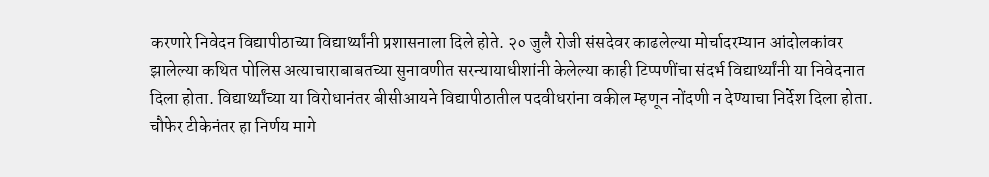करणारे निवेदन विद्यापीठाच्या विद्यार्थ्यांनी प्रशासनाला दिले होते. २० जुलै रोजी संसदेवर काढलेल्या मोर्चादरम्यान आंदोलकांवर झालेल्या कथित पोलिस अत्याचाराबाबतच्या सुनावणीत सरन्यायाधीशांनी केलेल्या काही टिप्पणींचा संदर्भ विद्यार्थ्यांनी या निवेदनात दिला होता. विद्यार्थ्यांच्या या विरोधानंतर बीसीआयने विद्यापीठातील पदवीधरांना वकील म्हणून नोंदणी न देण्याचा निर्देश दिला होता. चौफेर टीकेनंतर हा निर्णय मागे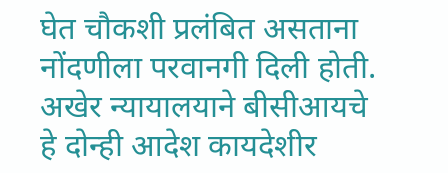घेत चौकशी प्रलंबित असताना नोंदणीला परवानगी दिली होती. अखेर न्यायालयाने बीसीआयचे हे दोन्ही आदेश कायदेशीर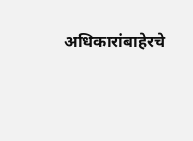अधिकारांबाहेरचे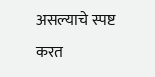असल्याचे स्पष्ट करत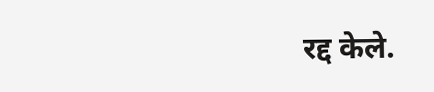रद्द केले.